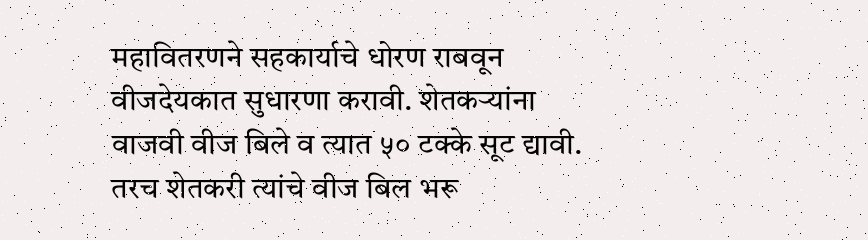महावितरणने सहकार्याचे धोरण राबवून वीजदेयकात सुधारणा करावी. शेतकऱ्यांना वाजवी वीज बिले व त्यात ५० टक्के सूट द्यावी. तरच शेतकरी त्यांचे वीज बिल भरू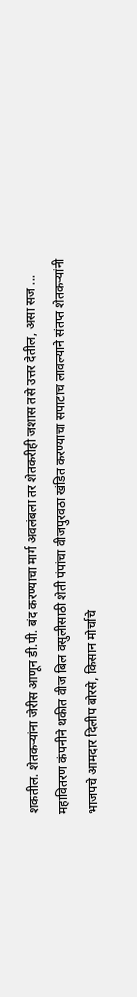शकतील. शेतकऱ्यांना जेरीस आणून डी.पी. बंद करण्याचा मार्ग अवलंबला तर शेतकरीही जशास तसे उत्तर देतील, असा सज ...
महावितरण कंपनीने थकीत वीज बिल वसुलीसाठी शेती पंपांचा वीजपुरवठा खंडित करण्याचा सपाटाच लावल्याने संतप्त शेतकऱ्यांनी भाजपचे आमदार दिलीप बोरसे, किसान मोर्चाचे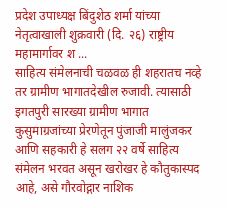प्रदेश उपाध्यक्ष बिंदुशेठ शर्मा यांच्या नेतृत्वाखाली शुक्रवारी (दि. २६) राष्ट्रीय महामार्गावर श ...
साहित्य संमेलनाची चळवळ ही शहरातच नव्हे तर ग्रामीण भागातदेखील रुजावी. त्यासाठी इगतपुरी सारख्या ग्रामीण भागात कुसुमाग्रजांच्या प्रेरणेतून पुंजाजी मालुंजकर आणि सहकारी हे सलग २२ वर्षे साहित्य संमेलन भरवत असून खरोखर हे कौतुकास्पद आहे, असे गौरवोद्गार नाशिक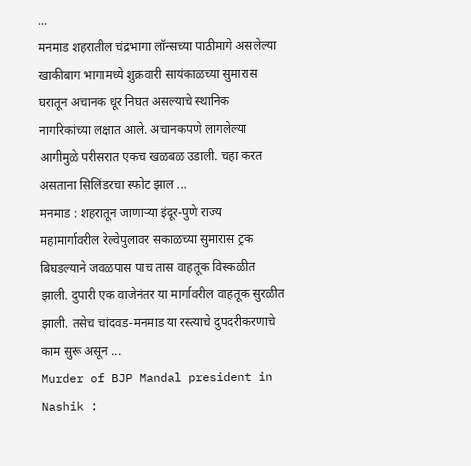...
मनमाड शहरातील चंद्रभागा लॉन्सच्या पाठीमागे असलेल्या खाकीबाग भागामध्ये शुक्रवारी सायंकाळच्या सुमारास घरातून अचानक धूर निघत असल्याचे स्थानिक नागरिकांच्या लक्षात आले. अचानकपणे लागलेल्या आगीमुळे परीसरात एकच खळबळ उडाली. चहा करत असताना सिलिंडरचा स्फोट झाल ...
मनमाड : शहरातून जाणाऱ्या इंदूर-पुणे राज्य महामार्गावरील रेल्वेपुलावर सकाळच्या सुमारास ट्रक बिघडल्याने जवळपास पाच तास वाहतूक विस्कळीत झाली. दुपारी एक वाजेनंतर या मार्गावरील वाहतूक सुरळीत झाली. तसेच चांदवड-मनमाड या रस्त्याचे दुपदरीकरणाचे काम सुरू असून ...
Murder of BJP Mandal president in Nashik :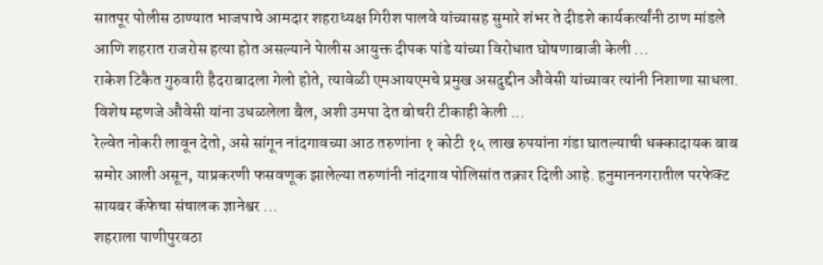सातपूर पोलीस ठाण्यात भाजपाचे आमदार शहराध्यक्ष गिरीश पालवे यांच्यासह सुमारे शंभर ते दीडशे कार्यकर्त्यांनी ठाण मांडले आणि शहरात राजरोस हत्या होत असल्याने पेालीस आयुक्त दीपक पांडे यांच्या विरोधात घोषणाबाजी केली ...
राकेश टिकैत गुरुवारी हैदराबादला गेलो होते, त्यावेळी एमआयएमचे प्रमुख असदुद्दीन औवेसी यांच्यावर त्यांनी निशाणा साधला. विशेष म्हणजे औवेसी यांना उधळलेला बैल, अशी उमपा देत बोचरी टीकाही केली ...
रेल्वेत नोकरी लावून देतो, असे सांगून नांदगावच्या आठ तरुणांना १ कोटी १५ लाख रुपयांना गंडा घातल्याची धक्कादायक बाब समोर आली असून, याप्रकरणी फसवणूक झालेल्या तरुणांनी नांदगाव पोलिसांत तक्रार दिली आहे. हनुमाननगरातील परफेक्ट सायबर कॅफेचा संचालक ज्ञानेश्वर ...
शहराला पाणीपुरवठा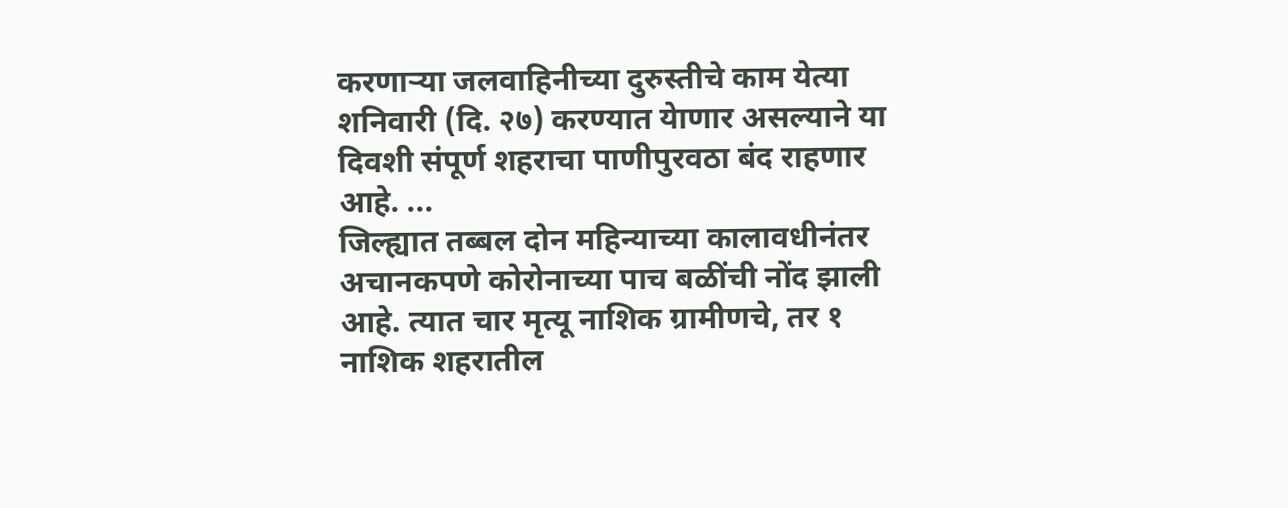करणाऱ्या जलवाहिनीच्या दुरुस्तीचे काम येत्या शनिवारी (दि. २७) करण्यात येाणार असल्याने या दिवशी संपूर्ण शहराचा पाणीपुरवठा बंद राहणार आहे. ...
जिल्ह्यात तब्बल दोन महिन्याच्या कालावधीनंतर अचानकपणे कोरोनाच्या पाच बळींची नोंद झाली आहे. त्यात चार मृत्यू नाशिक ग्रामीणचे, तर १ नाशिक शहरातील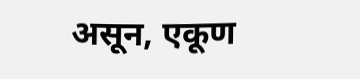असून, एकूण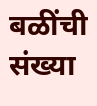बळींची संख्या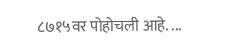८७१५वर पोहोचली आहे. ...